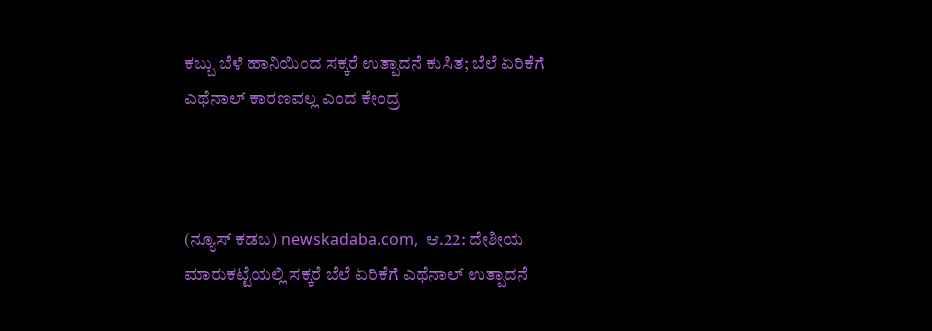ಕಬ್ಬು ಬೆಳೆ ಹಾನಿಯಿಂದ ಸಕ್ಕರೆ ಉತ್ಪಾದನೆ ಕುಸಿತ; ಬೆಲೆ ಏರಿಕೆಗೆ ಎಥೆನಾಲ್ ಕಾರಣವಲ್ಲ ಎಂದ ಕೇಂದ್ರ



(ನ್ಯೂಸ್‌ ಕಡಬ) newskadaba.com,  ಆ.22: ದೇಶೀಯ ಮಾರುಕಟ್ಟೆಯಲ್ಲಿ ಸಕ್ಕರೆ ಬೆಲೆ ಏರಿಕೆಗೆ ಎಥೆನಾಲ್ ಉತ್ಪಾದನೆ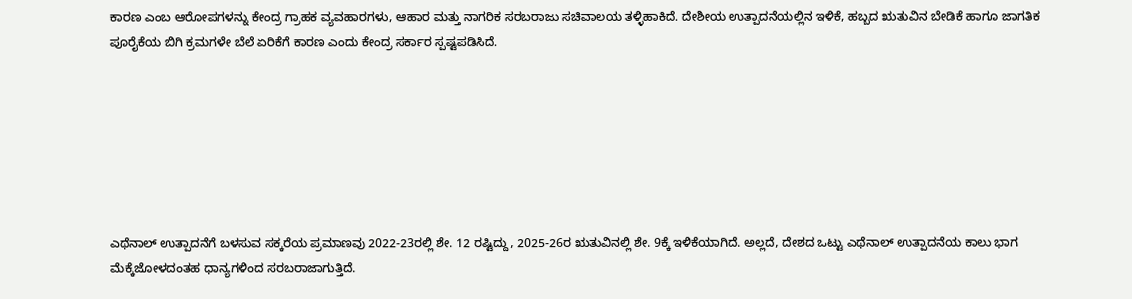ಕಾರಣ ಎಂಬ ಆರೋಪಗಳನ್ನು ಕೇಂದ್ರ ಗ್ರಾಹಕ ವ್ಯವಹಾರಗಳು, ಆಹಾರ ಮತ್ತು ನಾಗರಿಕ ಸರಬರಾಜು ಸಚಿವಾಲಯ ತಳ್ಳಿಹಾಕಿದೆ. ದೇಶೀಯ ಉತ್ಪಾದನೆಯಲ್ಲಿನ ಇಳಿಕೆ, ಹಬ್ಬದ ಋತುವಿನ ಬೇಡಿಕೆ ಹಾಗೂ ಜಾಗತಿಕ ಪೂರೈಕೆಯ ಬಿಗಿ ಕ್ರಮಗಳೇ ಬೆಲೆ ಏರಿಕೆಗೆ ಕಾರಣ ಎಂದು ಕೇಂದ್ರ ಸರ್ಕಾರ ಸ್ಪಷ್ಟಪಡಿಸಿದೆ.







ಎಥೆನಾಲ್ ಉತ್ಪಾದನೆಗೆ ಬಳಸುವ ಸಕ್ಕರೆಯ ಪ್ರಮಾಣವು 2022-23ರಲ್ಲಿ ಶೇ. 12 ರಷ್ಟಿದ್ದು, 2025-26ರ ಋತುವಿನಲ್ಲಿ ಶೇ. 9ಕ್ಕೆ ಇಳಿಕೆಯಾಗಿದೆ. ಅಲ್ಲದೆ, ದೇಶದ ಒಟ್ಟು ಎಥೆನಾಲ್ ಉತ್ಪಾದನೆಯ ಕಾಲು ಭಾಗ ಮೆಕ್ಕೆಜೋಳದಂತಹ ಧಾನ್ಯಗಳಿಂದ ಸರಬರಾಜಾಗುತ್ತಿದೆ.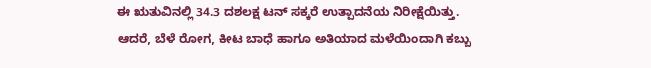ಈ ಋತುವಿನಲ್ಲಿ 34.3 ದಶಲಕ್ಷ ಟನ್ ಸಕ್ಕರೆ ಉತ್ಪಾದನೆಯ ನಿರೀಕ್ಷೆಯಿತ್ತು. ಆದರೆ, ಬೆಳೆ ರೋಗ, ಕೀಟ ಬಾಧೆ ಹಾಗೂ ಅತಿಯಾದ ಮಳೆಯಿಂದಾಗಿ ಕಬ್ಬು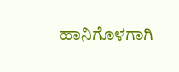ಹಾನಿಗೊಳಗಾಗಿ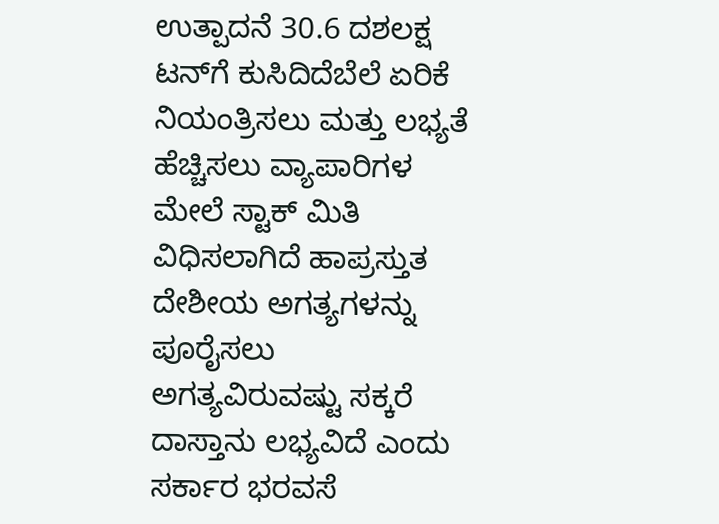ಉತ್ಪಾದನೆ 30.6 ದಶಲಕ್ಷ ಟನ್‌ಗೆ ಕುಸಿದಿದೆಬೆಲೆ ಏರಿಕೆ ನಿಯಂತ್ರಿಸಲು ಮತ್ತು ಲಭ್ಯತೆ ಹೆಚ್ಚಿಸಲು ವ್ಯಾಪಾರಿಗಳ ಮೇಲೆ ಸ್ಟಾಕ್ ಮಿತಿ ವಿಧಿಸಲಾಗಿದೆ ಹಾಪ್ರಸ್ತುತ ದೇಶೀಯ ಅಗತ್ಯಗಳನ್ನು ಪೂರೈಸಲು ಅಗತ್ಯವಿರುವಷ್ಟು ಸಕ್ಕರೆ ದಾಸ್ತಾನು ಲಭ್ಯವಿದೆ ಎಂದು ಸರ್ಕಾರ ಭರವಸೆ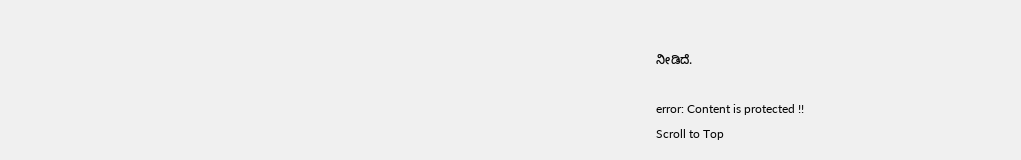ನೀಡಿದೆ.

error: Content is protected !!
Scroll to Top